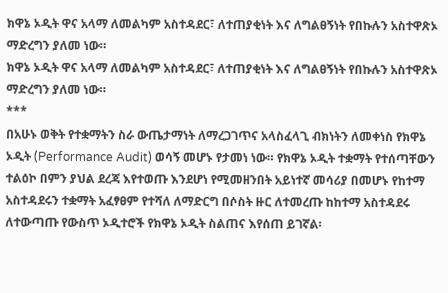ክዋኔ ኦዲት ዋና አላማ ለመልካም አስተዳደር፣ ለተጠያቂነት እና ለግልፀኝነት የበኩሉን አስተዋጽኦ ማድረግን ያለመ ነው።
ክዋኔ ኦዲት ዋና አላማ ለመልካም አስተዳደር፣ ለተጠያቂነት እና ለግልፀኝነት የበኩሉን አስተዋጽኦ ማድረግን ያለመ ነው።
***
በአሁኑ ወቅት የተቋማትን ስራ ውጤታማነት ለማረጋገጥና አላስፈላጊ ብክነትን ለመቀነስ የክዋኔ ኦዲት (Performance Audit) ወሳኝ መሆኑ የታመነ ነው። የክዋኔ ኦዲት ተቋማት የተሰጣቸውን ተልዕኮ በምን ያህል ደረጃ እየተወጡ እንደሆነ የሚመዘንበት አይነተኛ መሳሪያ በመሆኑ የከተማ አስተዳደሩን ተቋማት አፈፃፀም የተሻለ ለማድርግ በሶስት ዙር ለተመረጡ ከከተማ አስተዳደሩ ለተውጣጡ የውስጥ ኦዲተሮች የክዋኔ ኦዲት ስልጠና እየሰጠ ይገኛል፡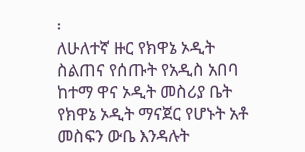፡
ለሁለተኛ ዙር የክዋኔ ኦዲት ስልጠና የሰጡት የአዲስ አበባ ከተማ ዋና ኦዲት መስሪያ ቤት የክዋኔ ኦዲት ማናጀር የሆኑት አቶ መስፍን ውቤ እንዳሉት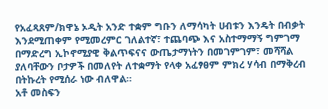የአፈጻጸም/ክዋኔ ኦዲት አንድ ተቋም ግቡን ለማሳካት ሀብቱን እንዴት በብቃት እንደሚጠቀም የሚመረምር ገለልተኛ፣ ተጨባጭ እና አስተማማኝ ግምገማ በማድረግ ኢኮኖሚያዊ ቅልጥፍናና ውጤታማነትን በመገምገም፣ መሻሻል ያለባቸውን ቦታዎች በመለየት ለተቋማት የላቀ አፈፃፀም ምክረ ሃሳብ በማቅረብ በትኩረት የሚሰራ ነው ብለዋል።
አቶ መስፍን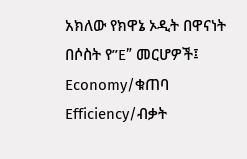አክለው የክዋኔ ኦዲት በዋናነት በሶስት የ”E” መርሆዎች፤ Economy/ቁጠባ Efficiency/ብቃት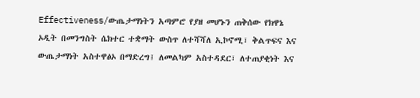Effectiveness/ውጤታማነትን አጣምሮ የያዘ መሆኑን ጠቅሰው የክዋኔ ኦዲት በመንግስት ሴክተር ተቋማት ውስጥ ለተሻሻለ ኢኮኖሚ፣ ቅልጥፍና እና ውጤታማነት አስተዋፅኦ በማድረግ፤ ለመልካም አስተዳደር፣ ለተጠያቂነት እና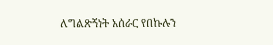ለግልጽኝነት አሰራር የበኩሉን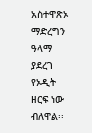አስተዋጽኦ ማድረግን ዓላማ ያደረገ የኦዲት ዘርፍ ነው ብለዋል፡፡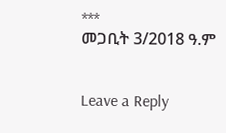***
መጋቢት 3/2018 ዓ.ም


Leave a Reply